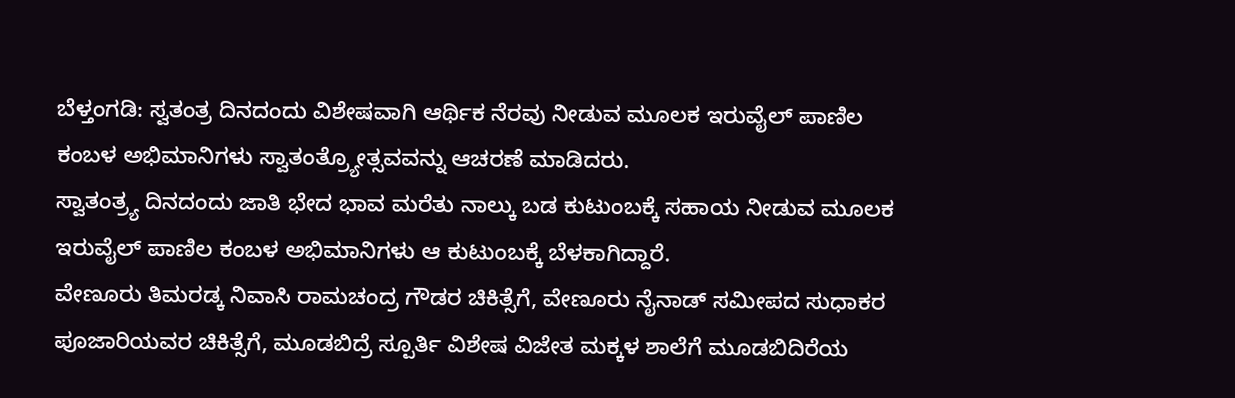ಬೆಳ್ತಂಗಡಿ: ಸ್ವತಂತ್ರ ದಿನದಂದು ವಿಶೇಷವಾಗಿ ಆರ್ಥಿಕ ನೆರವು ನೀಡುವ ಮೂಲಕ ಇರುವೈಲ್ ಪಾಣಿಲ ಕಂಬಳ ಅಭಿಮಾನಿಗಳು ಸ್ವಾತಂತ್ರ್ಯೋತ್ಸವವನ್ನು ಆಚರಣೆ ಮಾಡಿದರು.
ಸ್ವಾತಂತ್ರ್ಯ ದಿನದಂದು ಜಾತಿ ಭೇದ ಭಾವ ಮರೆತು ನಾಲ್ಕು ಬಡ ಕುಟುಂಬಕ್ಕೆ ಸಹಾಯ ನೀಡುವ ಮೂಲಕ ಇರುವೈಲ್ ಪಾಣಿಲ ಕಂಬಳ ಅಭಿಮಾನಿಗಳು ಆ ಕುಟುಂಬಕ್ಕೆ ಬೆಳಕಾಗಿದ್ದಾರೆ.
ವೇಣೂರು ತಿಮರಡ್ಕ ನಿವಾಸಿ ರಾಮಚಂದ್ರ ಗೌಡರ ಚಿಕಿತ್ಸೆಗೆ, ವೇಣೂರು ನೈನಾಡ್ ಸಮೀಪದ ಸುಧಾಕರ ಪೂಜಾರಿಯವರ ಚಿಕಿತ್ಸೆಗೆ, ಮೂಡಬಿದ್ರೆ ಸ್ಪೂರ್ತಿ ವಿಶೇಷ ವಿಜೇತ ಮಕ್ಕಳ ಶಾಲೆಗೆ ಮೂಡಬಿದಿರೆಯ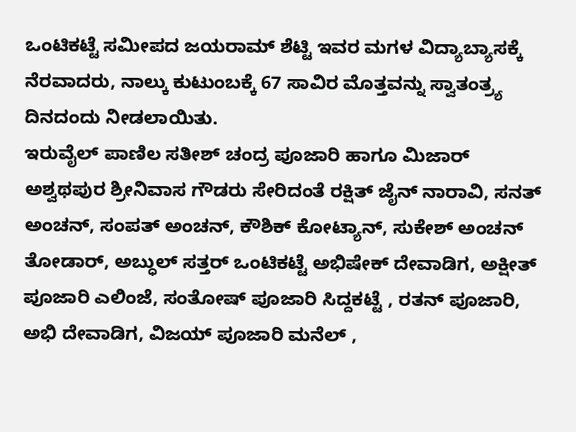ಒಂಟಿಕಟ್ಟೆ ಸಮೀಪದ ಜಯರಾಮ್ ಶೆಟ್ಟಿ ಇವರ ಮಗಳ ವಿದ್ಯಾಬ್ಯಾಸಕ್ಕೆ ನೆರವಾದರು, ನಾಲ್ಕು ಕುಟುಂಬಕ್ಕೆ 67 ಸಾವಿರ ಮೊತ್ತವನ್ನು ಸ್ವಾತಂತ್ರ್ಯ ದಿನದಂದು ನೀಡಲಾಯಿತು.
ಇರುವೈಲ್ ಪಾಣಿಲ ಸತೀಶ್ ಚಂದ್ರ ಪೂಜಾರಿ ಹಾಗೂ ಮಿಜಾರ್ ಅಶ್ವಥಪುರ ಶ್ರೀನಿವಾಸ ಗೌಡರು ಸೇರಿದಂತೆ ರಕ್ಷಿತ್ ಜೈನ್ ನಾರಾವಿ, ಸನತ್ ಅಂಚನ್, ಸಂಪತ್ ಅಂಚನ್, ಕೌಶಿಕ್ ಕೋಟ್ಯಾನ್, ಸುಕೇಶ್ ಅಂಚನ್ ತೋಡಾರ್, ಅಬ್ಧುಲ್ ಸತ್ತರ್ ಒಂಟಿಕಟ್ಟೆ ಅಭಿಷೇಕ್ ದೇವಾಡಿಗ, ಅಕ್ಷೀತ್ ಪೂಜಾರಿ ಎಲಿಂಜೆ, ಸಂತೋಷ್ ಪೂಜಾರಿ ಸಿದ್ದಕಟ್ಟೆ , ರತನ್ ಪೂಜಾರಿ, ಅಭಿ ದೇವಾಡಿಗ, ವಿಜಯ್ ಪೂಜಾರಿ ಮನೆಲ್ ,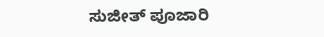ಸುಜೀತ್ ಪೂಜಾರಿ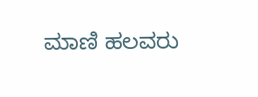ಮಾಣಿ ಹಲವರು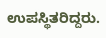ಉಪಸ್ಥಿತರಿದ್ದರು.